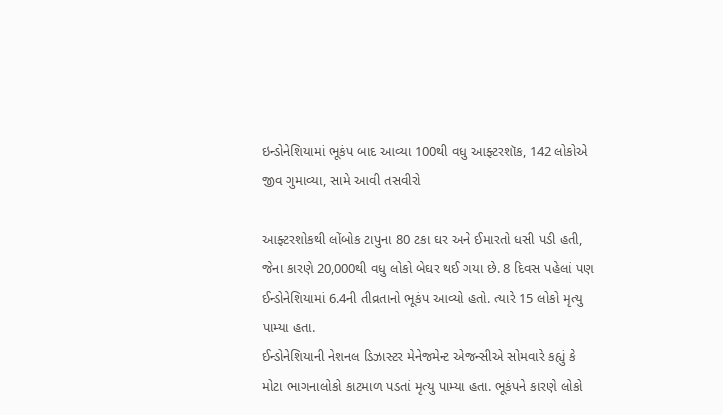ઇન્ડોનેશિયામાં ભૂકંપ બાદ આવ્યા 100થી વધુ આફ્ટરશૉક, 142 લોકોએ જીવ ગુમાવ્યા, સામે આવી તસવીરો

આફ્ટરશોકથી લોંબોક ટાપુના 80 ટકા ઘર અને ઈમારતો ધસી પડી હતી, જેના કારણે 20,000થી વધુ લોકો બેઘર થઈ ગયા છે. 8 દિવસ પહેલાં પણ ઈન્ડોનેશિયામાં 6.4ની તીવ્રતાનો ભૂકંપ આવ્યો હતો. ત્યારે 15 લોકો મૃત્યુ પામ્યા હતા.
ઈન્ડોનેશિયાની નેશનલ ડિઝાસ્ટર મેનેજમેન્ટ એજન્સીએ સોમવારે કહ્યું કે મોટા ભાગનાલોકો કાટમાળ પડતાં મૃત્યુ પામ્યા હતા. ભૂકંપને કારણે લોકો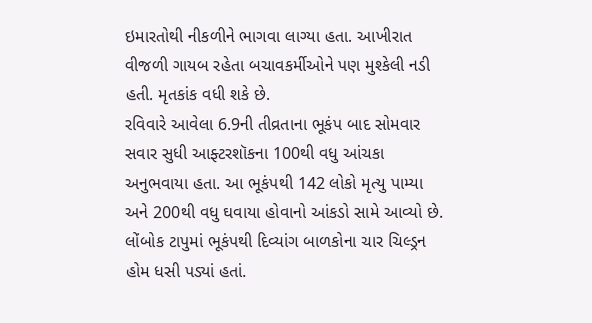ઇમારતોથી નીકળીને ભાગવા લાગ્યા હતા. આખીરાત વીજળી ગાયબ રહેતા બચાવકર્મીઓને પણ મુશ્કેલી નડી હતી. મૃતકાંક વધી શકે છે.
રવિવારે આવેલા 6.9ની તીવ્રતાના ભૂકંપ બાદ સોમવાર સવાર સુધી આફ્ટરશૉકના 100થી વધુ આંચકા અનુભવાયા હતા. આ ભૂકંપથી 142 લોકો મૃત્યુ પામ્યા અને 200થી વધુ ઘવાયા હોવાનો આંકડો સામે આવ્યો છે.
લોંબોક ટાપુમાં ભૂકંપથી દિવ્યાંગ બાળકોના ચાર ચિલ્ડ્રન હોમ ધસી પડ્યાં હતાં.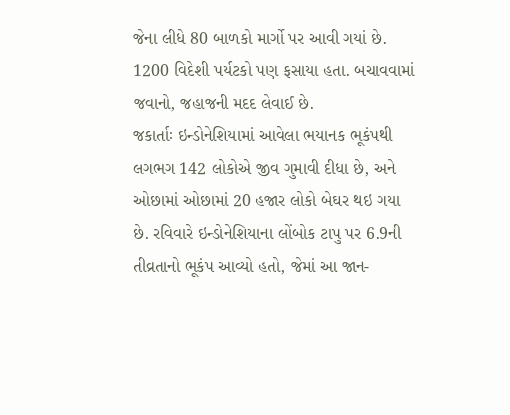જેના લીધે 80 બાળકો માર્ગો પર આવી ગયાં છે. 1200 વિદેશી પર્યટકો પણ ફસાયા હતા. બચાવવામાં જવાનો, જહાજની મદદ લેવાઈ છે.
જકાર્તાઃ ઇન્ડોનેશિયામાં આવેલા ભયાનક ભૂકંપથી લગભગ 142 લોકોએ જીવ ગુમાવી દીધા છે, અને ઓછામાં ઓછામાં 20 હજાર લોકો બેઘર થઇ ગયા છે. રવિવારે ઇન્ડોનેશિયાના લોંબોક ટાપુ પર 6.9ની તીવ્રતાનો ભૂકંપ આવ્યો હતો, જેમાં આ જાન-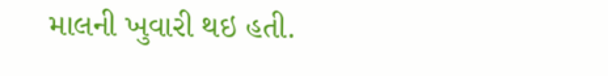માલની ખુવારી થઇ હતી.